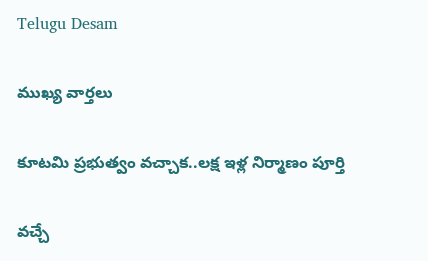Telugu Desam

ముఖ్య వార్తలు

కూటమి ప్రభుత్వం వచ్చాక..లక్ష ఇళ్ల నిర్మాణం పూర్తి

వచ్చే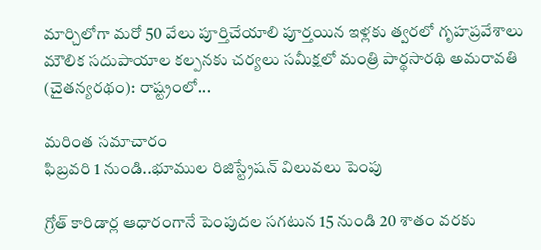మార్చిలోగా మరో 50 వేలు పూర్తిచేయాలి పూర్తయిన ఇళ్లకు త్వరలో గృహప్రవేశాలు మౌలిక సదుపాయాల కల్పనకు చర్యలు సమీక్షలో మంత్రి పార్థసారథి అమరావతి (చైతన్యరథం): రాష్ట్రంలో...

మరింత సమాచారం
ఫిబ్రవరి 1 నుండి..భూముల రిజిస్ట్రేషన్‌ విలువలు పెంపు

గ్రోత్‌ కారిడార్ల ఆధారంగానే పెంపుదల సగటున 15 నుండి 20 శాతం వరకు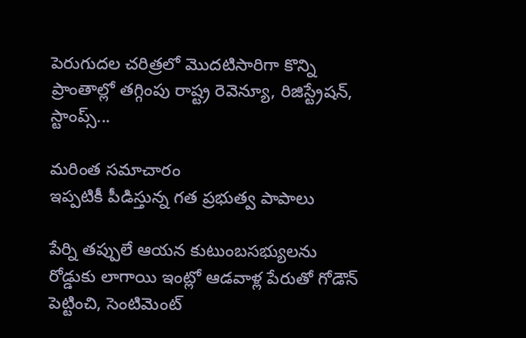పెరుగుదల చరిత్రలో మొదటిసారిగా కొన్ని ప్రాంతాల్లో తగ్గింపు రాష్ట్ర రెవెన్యూ, రిజిస్ట్రేషన్‌, స్టాంప్స్‌...

మరింత సమాచారం
ఇప్పటికీ పీడిస్తున్న గత ప్రభుత్వ పాపాలు

పేర్ని తప్పులే ఆయన కుటుంబసభ్యులను రోడ్డుకు లాగాయి ఇంట్లో ఆడవాళ్ల పేరుతో గోడౌన్‌ పెట్టించి, సెంటిమెంట్‌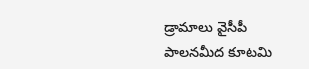డ్రామాలు వైసీపీ పాలనమీద కూటమి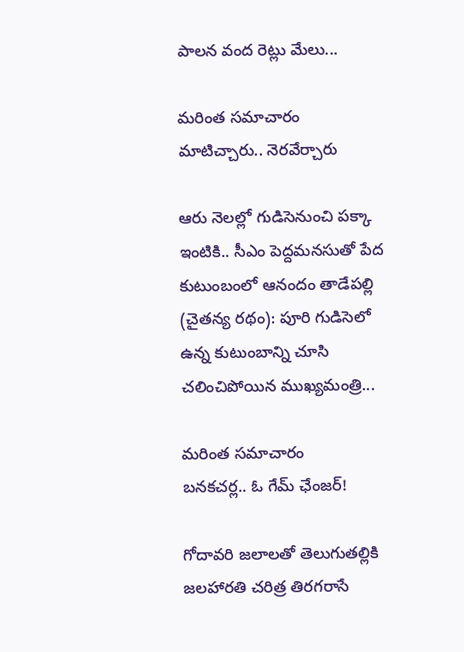పాలన వంద రెట్లు మేలు...

మరింత సమాచారం
మాటిచ్చారు.. నెరవేర్చారు

ఆరు నెలల్లో గుడిసెనుంచి పక్కా ఇంటికి.. సీఎం పెద్దమనసుతో పేద కుటుంబంలో ఆనందం తాడేపల్లి (చైతన్య రథం): పూరి గుడిసెలో ఉన్న కుటుంబాన్ని చూసి చలించిపోయిన ముఖ్యమంత్రి...

మరింత సమాచారం
బనకచర్ల.. ఓ గేమ్‌ ఛేంజర్‌!

గోదావరి జలాలతో తెలుగుతల్లికి జలహారతి చరిత్ర తిరగరాసే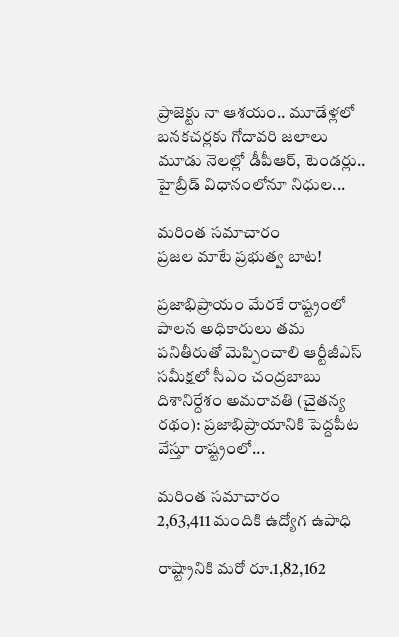ప్రాజెక్టు నా ఆశయం.. మూడేళ్లలో బనకచర్లకు గోదావరి జలాలు మూడు నెలల్లో డీపీఆర్‌, టెండర్లు.. హైబ్రీడ్‌ విధానంలోనూ నిధుల...

మరింత సమాచారం
ప్రజల మాటే ప్రభుత్వ బాట!

ప్రజాభిప్రాయం మేరకే రాష్ట్రంలో పాలన అధికారులు తమ పనితీరుతో మెప్పించాలి ఆర్టీజీఎస్‌ సమీక్షలో సీఎం చంద్రబాబు దిశానిర్దేశం అమరావతి (చైతన్య రథం): ప్రజాభిప్రాయానికి పెద్దపీట వేస్తూ రాష్ట్రంలో...

మరింత సమాచారం
2,63,411 మందికి ఉద్యోగ ఉపాధి

రాష్ట్రానికి మరో రూ.1,82,162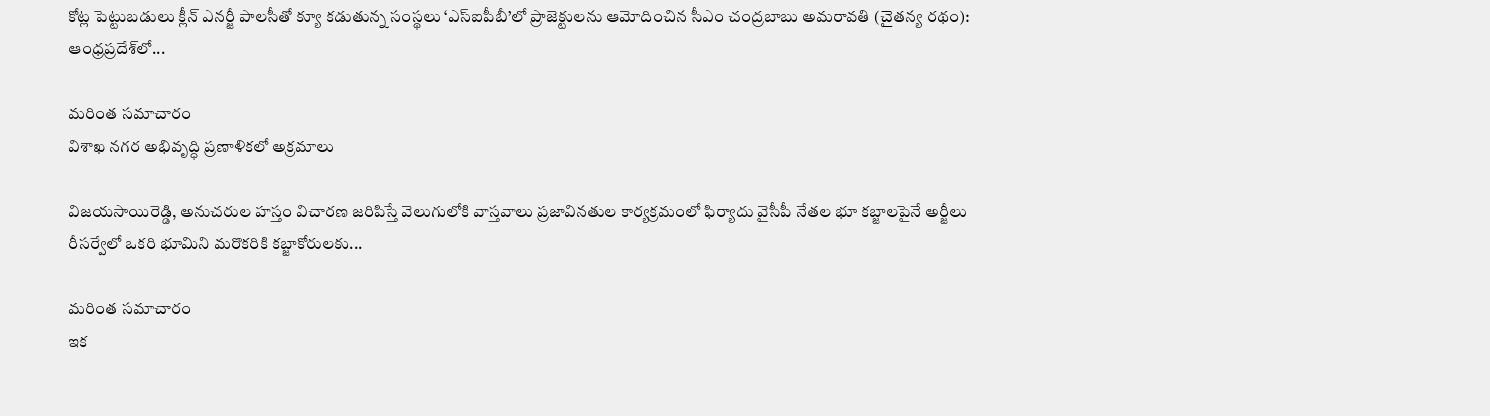కోట్ల పెట్టుబడులు క్లీన్‌ ఎనర్జీ పాలసీతో క్యూ కడుతున్న సంస్థలు ‘ఎస్‌ఐపీబీ’లో ప్రాజెక్టులను ఆమోదించిన సీఎం చంద్రబాబు అమరావతి (చైతన్య రథం): ఆంధ్రప్రదేశ్‌లో...

మరింత సమాచారం
విశాఖ నగర అభివృద్ధి ప్రణాళికలో అక్రమాలు

విజయసాయిరెడ్డి, అనుచరుల హస్తం విచారణ జరిపిస్తే వెలుగులోకి వాస్తవాలు ప్రజావినతుల కార్యక్రమంలో ఫిర్యాదు వైసీపీ నేతల భూ కబ్జాలపైనే అర్జీలు రీసర్వేలో ఒకరి భూమిని మరొకరికి కబ్జాకోరులకు...

మరింత సమాచారం
ఇక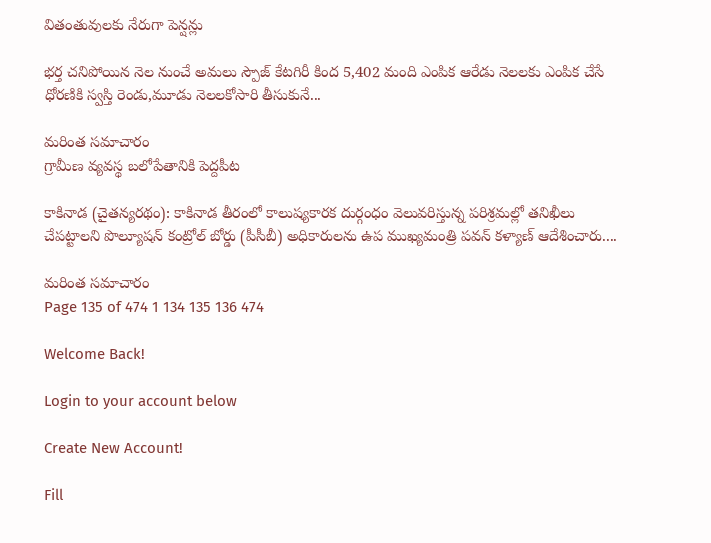వితంతువులకు నేరుగా పెన్షన్లు

భర్త చనిపోయిన నెల నుంచే అమలు స్పౌజ్‌ కేటగిరీ కింద 5,402 మంది ఎంపిక ఆరేడు నెలలకు ఎంపిక చేసే ధోరణికి స్వస్తి రెండు,మూడు నెలలకోసారి తీసుకునే...

మరింత సమాచారం
గ్రామీణ వ్యవస్థ బలోపేతానికి పెద్దపీట

కాకినాడ (చైతన్యరథం): కాకినాడ తీరంలో కాలుష్యకారక దుర్గంధం వెలువరిస్తున్న పరిశ్రమల్లో తనిఖీలు చేపట్టాలని పొల్యూషన్‌ కంట్రోల్‌ బోర్డు (పీసీబీ) అధికారులను ఉప ముఖ్యమంత్రి పవన్‌ కళ్యాణ్‌ ఆదేశించారు....

మరింత సమాచారం
Page 135 of 474 1 134 135 136 474

Welcome Back!

Login to your account below

Create New Account!

Fill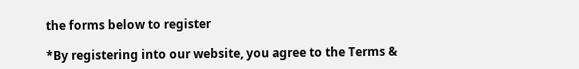the forms below to register

*By registering into our website, you agree to the Terms &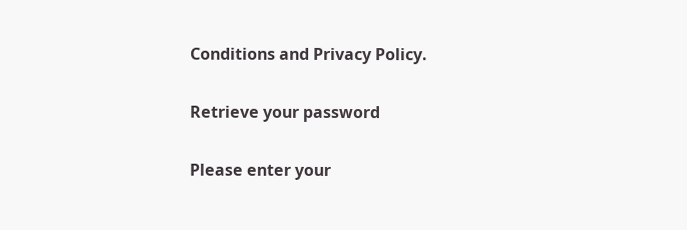Conditions and Privacy Policy.

Retrieve your password

Please enter your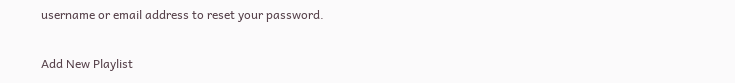username or email address to reset your password.

Add New Playlist